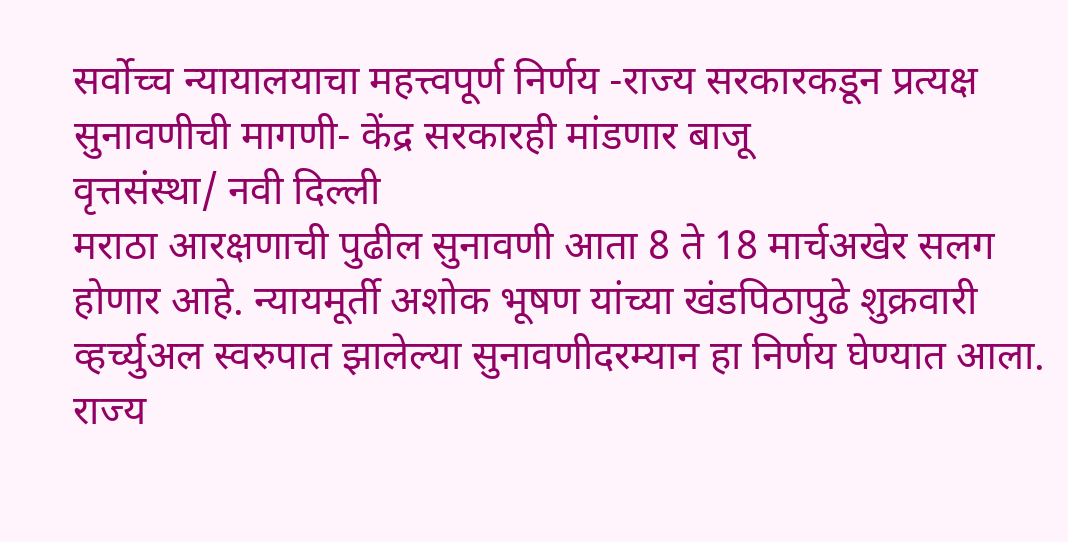सर्वोच्च न्यायालयाचा महत्त्वपूर्ण निर्णय -राज्य सरकारकडून प्रत्यक्ष सुनावणीची मागणी- केंद्र सरकारही मांडणार बाजू
वृत्तसंस्था/ नवी दिल्ली
मराठा आरक्षणाची पुढील सुनावणी आता 8 ते 18 मार्चअखेर सलग होणार आहे. न्यायमूर्ती अशोक भूषण यांच्या खंडपिठापुढे शुक्रवारी व्हर्च्युअल स्वरुपात झालेल्या सुनावणीदरम्यान हा निर्णय घेण्यात आला. राज्य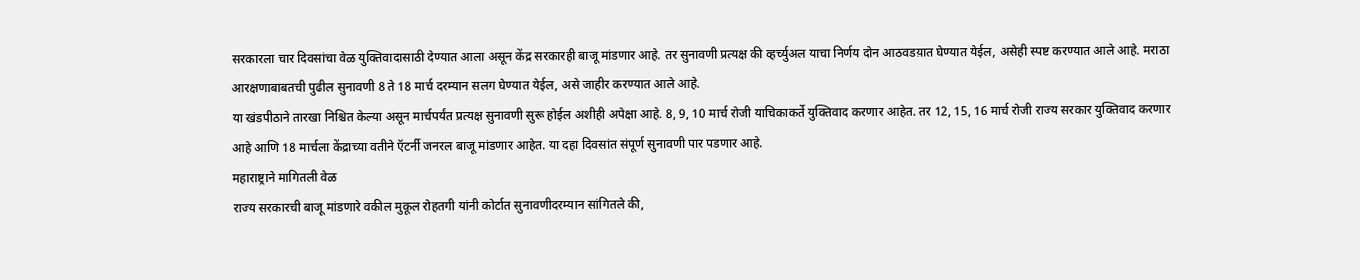सरकारला चार दिवसांचा वेळ युक्तिवादासाठी देण्यात आला असून केंद्र सरकारही बाजू मांडणार आहे. तर सुनावणी प्रत्यक्ष की व्हर्च्युअल याचा निर्णय दोन आठवडय़ात घेण्यात येईल, असेही स्पष्ट करण्यात आले आहे. मराठा आरक्षणाबाबतची पुढील सुनावणी 8 ते 18 मार्च दरम्यान सलग घेण्यात येईल, असे जाहीर करण्यात आले आहे.
या खंडपीठाने तारखा निश्चित केल्या असून मार्चपर्यंत प्रत्यक्ष सुनावणी सुरू होईल अशीही अपेक्षा आहे. 8, 9, 10 मार्च रोजी याचिकाकर्ते युक्तिवाद करणार आहेत. तर 12, 15, 16 मार्च रोजी राज्य सरकार युक्तिवाद करणार आहे आणि 18 मार्चला केंद्राच्या वतीने ऍटर्नी जनरल बाजू मांडणार आहेत. या दहा दिवसांत संपूर्ण सुनावणी पार पडणार आहे.
महाराष्ट्राने मागितली वेळ
राज्य सरकारची बाजू मांडणारे वकील मुकूल रोहतगी यांनी कोर्टात सुनावणीदरम्यान सांगितले की,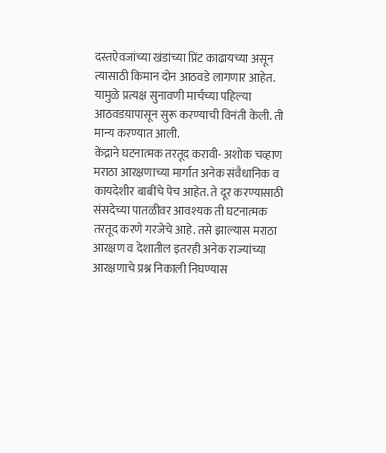दस्तऐवजांच्या खंडांच्या प्रिंट काढायच्या असून त्यासाठी किमान दोन आठवडे लागणार आहेत. यामुळे प्रत्यक्ष सुनावणी मार्चच्या पहिल्या आठवडय़ापासून सुरू करण्याची विनंती केली. ती मान्य करण्यात आली.
केंद्राने घटनात्मक तरतूद करावी- अशोक चव्हाण
मराठा आरक्षणाच्या मार्गात अनेक संवैधानिक व कायदेशीर बाबींचे पेच आहेत. ते दूर करण्यासाठी संसदेच्या पातळीवर आवश्यक ती घटनात्मक तरतूद करणे गरजेचे आहे. तसे झाल्यास मराठा आरक्षण व देशातील इतरही अनेक राज्यांच्या आरक्षणाचे प्रश्न निकाली निघण्यास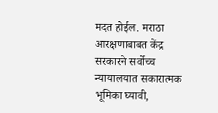मदत होईल. मराठा आरक्षणाबाबत केंद्र सरकारने सर्वोच्च न्यायालयात सकारात्मक भूमिका घ्यावी,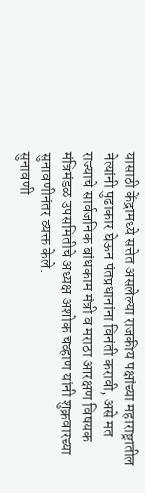यासाठी केंद्रामध्ये सत्तेत असलेल्या राजकीय पक्षांच्या महाराष्ट्रातील नेत्यांनी पुढाकार घेऊन पंतप्रधानांना विनंती करावी, असे मत राज्याचे सार्वजनिक बांधकाम मंत्री व मराठा आरक्षण विषयक मंत्रिमंडळ उपसमितीचे अध्यक्ष अशोक चव्हाण यांनी शुक्रवारच्या सुनावणीनंतर व्यक्त केले.
सुनावणी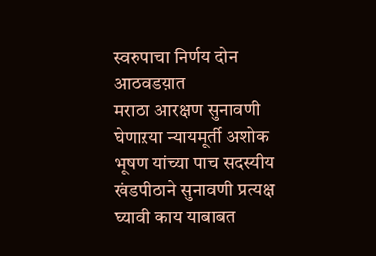स्वरुपाचा निर्णय दोन आठवडय़ात
मराठा आरक्षण सुनावणी घेणाऱया न्यायमूर्ती अशोक भूषण यांच्या पाच सदस्यीय खंडपीठाने सुनावणी प्रत्यक्ष घ्यावी काय याबाबत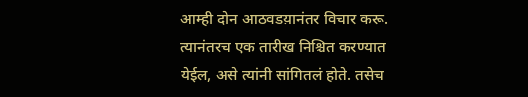आम्ही दोन आठवडय़ानंतर विचार करू. त्यानंतरच एक तारीख निश्चित करण्यात येईल, असे त्यांनी सांगितलं होते. तसेच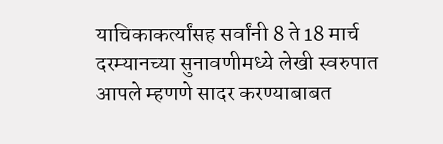याचिकाकर्त्यांसह सर्वांनी 8 ते 18 मार्च दरम्यानच्या सुनावणीमध्ये लेखी स्वरुपात आपले म्हणणे सादर करण्याबाबत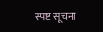स्पष्ट सूचना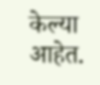केल्या आहेत.